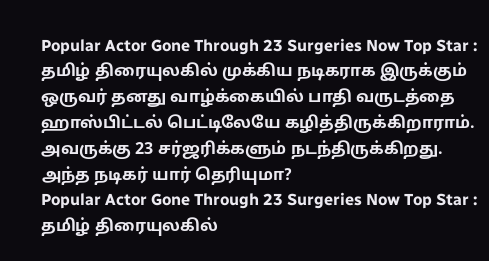Popular Actor Gone Through 23 Surgeries Now Top Star : தமிழ் திரையுலகில் முக்கிய நடிகராக இருக்கும் ஒருவர் தனது வாழ்க்கையில் பாதி வருடத்தை ஹாஸ்பிட்டல் பெட்டிலேயே கழித்திருக்கிறாராம். அவருக்கு 23 சர்ஜரிக்களும் நடந்திருக்கிறது. அந்த நடிகர் யார் தெரியுமா?
Popular Actor Gone Through 23 Surgeries Now Top Star : தமிழ் திரையுலகில்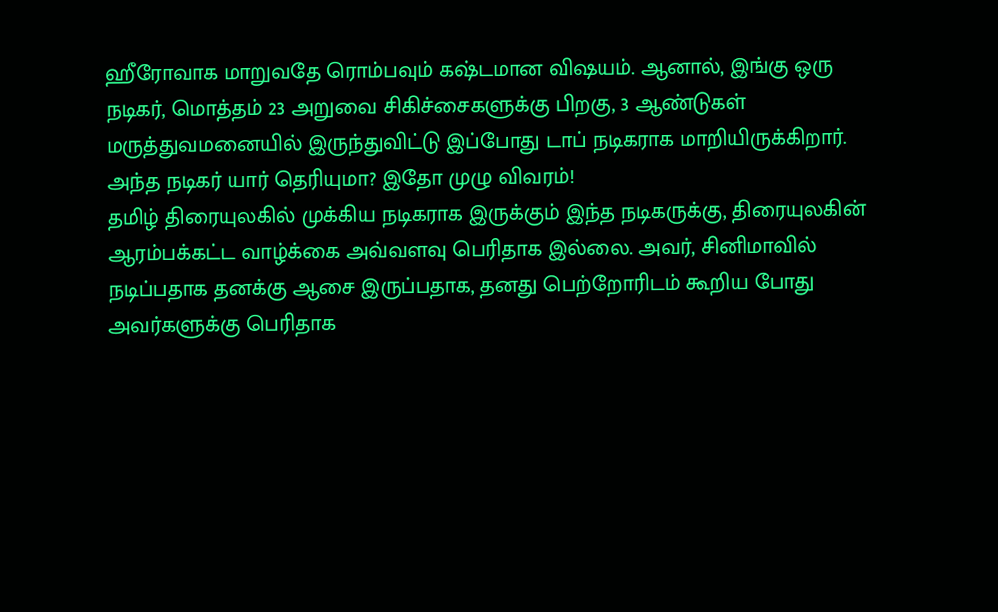ஹீரோவாக மாறுவதே ரொம்பவும் கஷ்டமான விஷயம். ஆனால், இங்கு ஒரு நடிகர், மொத்தம் 23 அறுவை சிகிச்சைகளுக்கு பிறகு, 3 ஆண்டுகள் மருத்துவமனையில் இருந்துவிட்டு இப்போது டாப் நடிகராக மாறியிருக்கிறார். அந்த நடிகர் யார் தெரியுமா? இதோ முழு விவரம்!
தமிழ் திரையுலகில் முக்கிய நடிகராக இருக்கும் இந்த நடிகருக்கு, திரையுலகின் ஆரம்பக்கட்ட வாழ்க்கை அவ்வளவு பெரிதாக இல்லை. அவர், சினிமாவில் நடிப்பதாக தனக்கு ஆசை இருப்பதாக, தனது பெற்றோரிடம் கூறிய போது அவர்களுக்கு பெரிதாக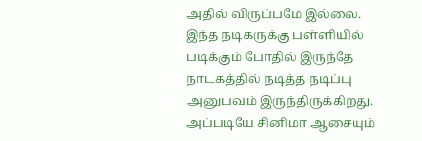அதில் விருப்பமே இல்லை.
இந்த நடிகருக்கு பள்ளியில் படிக்கும் போதில் இருந்தே நாடகத்தில் நடித்த நடிப்பு அனுபவம் இருந்திருக்கிறது. அப்படியே சினிமா ஆசையும்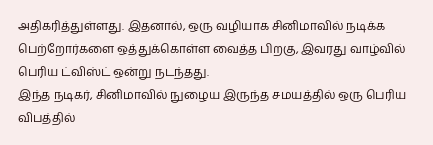அதிகரித்துள்ளது. இதனால், ஒரு வழியாக சினிமாவில் நடிக்க பெற்றோர்களை ஒத்துக்கொள்ள வைத்த பிறகு, இவரது வாழ்வில் பெரிய ட்விஸ்ட் ஒன்று நடந்தது.
இந்த நடிகர், சினிமாவில் நுழைய இருந்த சமயத்தில் ஒரு பெரிய விபத்தில்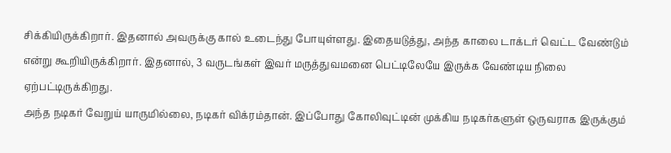சிக்கியிருக்கிறார். இதனால் அவருக்கு கால் உடைந்து போயுள்ளது. இதையடுத்து, அந்த காலை டாக்டர் வெட்ட வேண்டும் என்று கூறியிருக்கிறார். இதனால், 3 வருடங்கள் இவர் மருத்துவமனை பெட்டிலேயே இருக்க வேண்டிய நிலை ஏற்பட்டிருக்கிறது.
அந்த நடிகர் வேறுய் யாருமில்லை, நடிகர் விக்ரம்தான். இப்போது கோலிவுட்டின் முக்கிய நடிகர்களுள் ஒருவராக இருக்கும்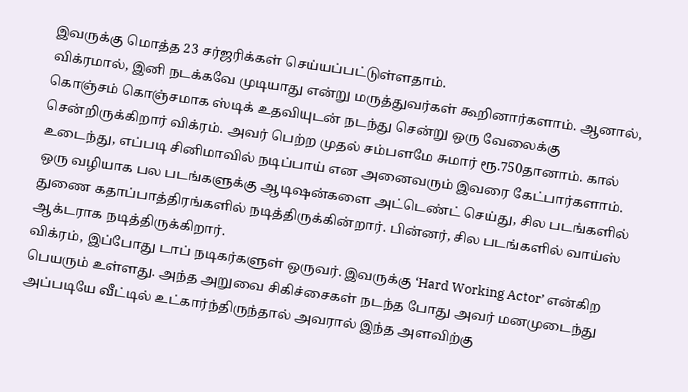இவருக்கு மொத்த 23 சர்ஜரிக்கள் செய்யப்பட்டுள்ளதாம்.
விக்ரமால், இனி நடக்கவே முடியாது என்று மருத்துவர்கள் கூறினார்களாம். ஆனால், கொஞ்சம் கொஞ்சமாக ஸ்டிக் உதவியுடன் நடந்து சென்று ஒரு வேலைக்கு சென்றிருக்கிறார் விக்ரம். அவர் பெற்ற முதல் சம்பளமே சுமார் ரூ.750தானாம். கால் உடைந்து, எப்படி சினிமாவில் நடிப்பாய் என அனைவரும் இவரை கேட்பார்களாம்.
ஒரு வழியாக பல படங்களுக்கு ஆடிஷன்களை அட்டெண்ட் செய்து, சில படங்களில் துணை கதாப்பாத்திரங்களில் நடித்திருக்கின்றார். பின்னர், சில படங்களில் வாய்ஸ் ஆக்டராக நடித்திருக்கிறார்.
விக்ரம், இப்போது டாப் நடிகர்களுள் ஒருவர். இவருக்கு ‘Hard Working Actor’ என்கிற பெயரும் உள்ளது. அந்த அறுவை சிகிச்சைகள் நடந்த போது அவர் மனமுடைந்து அப்படியே வீட்டில் உட்கார்ந்திருந்தால் அவரால் இந்த அளவிற்கு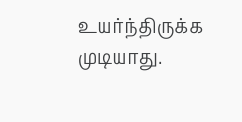உயர்ந்திருக்க முடியாது.